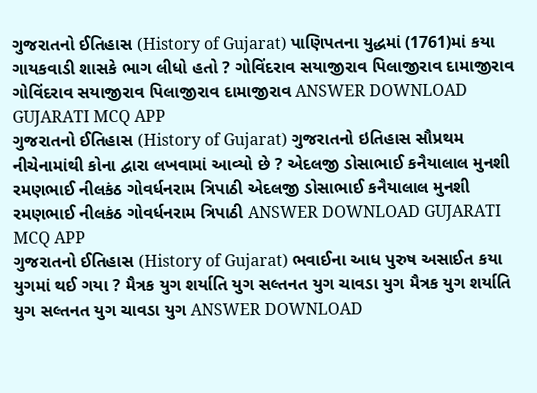ગુજરાતનો ઈતિહાસ (History of Gujarat) પાણિપતના યુદ્ધમાં (1761)માં કયા ગાયકવાડી શાસકે ભાગ લીધો હતો ? ગોવિંદરાવ સયાજીરાવ પિલાજીરાવ દામાજીરાવ ગોવિંદરાવ સયાજીરાવ પિલાજીરાવ દામાજીરાવ ANSWER DOWNLOAD GUJARATI MCQ APP
ગુજરાતનો ઈતિહાસ (History of Gujarat) ગુજરાતનો ઇતિહાસ સૌપ્રથમ નીચેનામાંથી કોના દ્વારા લખવામાં આવ્યો છે ? એદલજી ડોસાભાઈ કનૈયાલાલ મુનશી રમણભાઈ નીલકંઠ ગોવર્ધનરામ ત્રિપાઠી એદલજી ડોસાભાઈ કનૈયાલાલ મુનશી રમણભાઈ નીલકંઠ ગોવર્ધનરામ ત્રિપાઠી ANSWER DOWNLOAD GUJARATI MCQ APP
ગુજરાતનો ઈતિહાસ (History of Gujarat) ભવાઈના આધ પુરુષ અસાઈત કયા યુગમાં થઈ ગયા ? મૈત્રક યુગ શર્યાતિ યુગ સલ્તનત યુગ ચાવડા યુગ મૈત્રક યુગ શર્યાતિ યુગ સલ્તનત યુગ ચાવડા યુગ ANSWER DOWNLOAD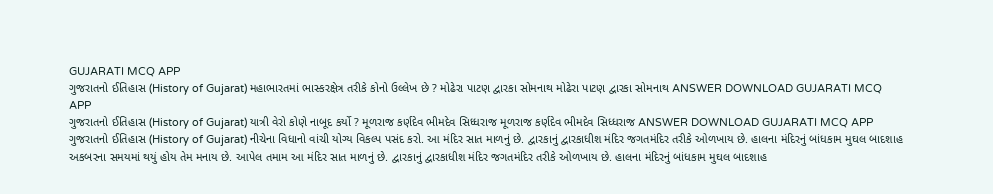GUJARATI MCQ APP
ગુજરાતનો ઈતિહાસ (History of Gujarat) મહાભારતમાં ભાસ્કરક્ષેત્ર તરીકે કોનો ઉલ્લેખ છે ? મોઢેરા પાટણ દ્વારકા સોમનાથ મોઢેરા પાટણ દ્વારકા સોમનાથ ANSWER DOWNLOAD GUJARATI MCQ APP
ગુજરાતનો ઈતિહાસ (History of Gujarat) યાત્રી વેરો કોણે નાબૂદ કર્યો ? મૂળરાજ કર્ણદેવ ભીમદેવ સિધ્ધરાજ મૂળરાજ કર્ણદેવ ભીમદેવ સિધ્ધરાજ ANSWER DOWNLOAD GUJARATI MCQ APP
ગુજરાતનો ઈતિહાસ (History of Gujarat) નીચેના વિધાનો વાંચી યોગ્ય વિકલ્પ પસંદ કરો. આ મંદિર સાત માળનું છે. દ્વારકાનું દ્વારકાધીશ મંદિર જગતમંદિર તરીકે ઓળખાય છે. હાલના મંદિરનું બાંધકામ મુઘલ બાદશાહ અકબરના સમયમાં થયું હોય તેમ મનાય છે. આપેલ તમામ આ મંદિર સાત માળનું છે. દ્વારકાનું દ્વારકાધીશ મંદિર જગતમંદિર તરીકે ઓળખાય છે. હાલના મંદિરનું બાંધકામ મુઘલ બાદશાહ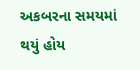અકબરના સમયમાં થયું હોય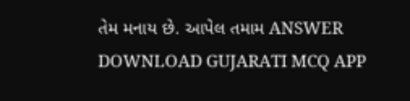તેમ મનાય છે. આપેલ તમામ ANSWER DOWNLOAD GUJARATI MCQ APP